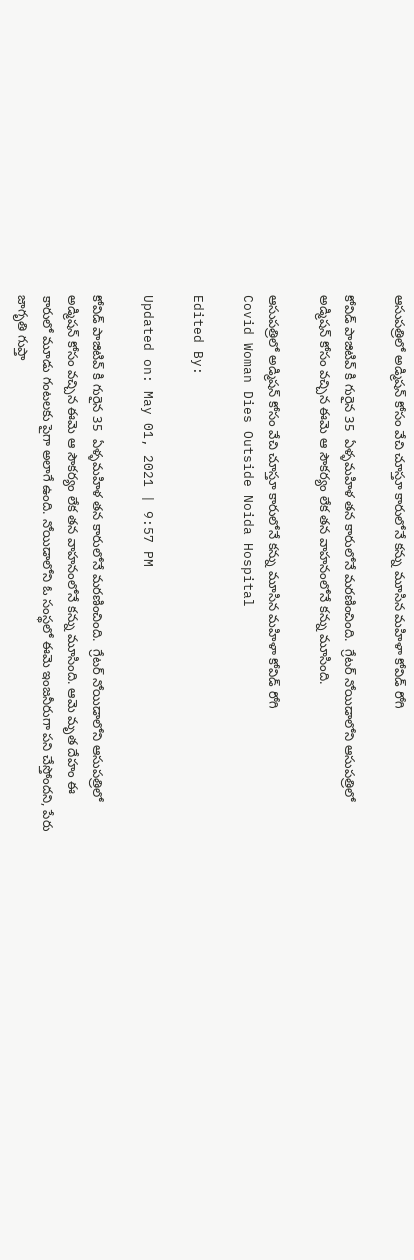ఆసుపత్రిలో అడ్మిషన్ కోసం వేచి చూస్తూ కారులోనే కన్ను మూసిన మహిళా కోవిడ్ రోగి

కోవిడ్ పాజిటివ్ కి గురైన 35  ఏళ్ళమహిళ తన కారులోనే మరణించింది.  గ్రేటర్ నోయిడాలోని ఆసుపత్రిలో అడ్మిషన్ కోసం వచ్చిన ఈమె ఆ సౌకర్యం లేక తన వాహనంలోనే కన్ను మూసింది.

ఆసుపత్రిలో అడ్మిషన్ కోసం వేచి చూస్తూ కారులోనే కన్ను మూసిన మహిళా కోవిడ్ రోగి
Covid Woman Dies Outside Noida Hospital

Edited By:

Updated on: May 01, 2021 | 9:57 PM

కోవిడ్ పాజిటివ్ కి గురైన 35  ఏళ్ళమహిళ తన కారులోనే మరణించింది.  గ్రేటర్ నోయిడాలోని ఆసుపత్రిలో అడ్మిషన్ కోసం వచ్చిన ఈమె ఆ సౌకర్యం లేక తన వాహనంలోనే కన్ను మూసింది. ఆమె మృత దేహం ఈ కారులో మూడు గంటలకు పైగా అలాగే ఉంది. నోయిడాలోని ఓ సంస్థలో ఈమె ఇంజనీరుగా పని చేస్తోందని, పేరు జాగృతి గుప్తా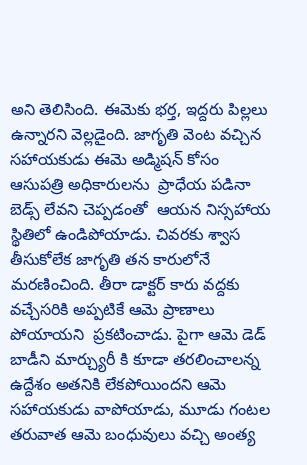అని తెలిసింది. ఈమెకు భర్త, ఇద్దరు పిల్లలు ఉన్నారని వెల్లడైంది. జాగృతి వెంట వచ్చిన సహాయకుడు ఈమె అడ్మిషన్ కోసం ఆసుపత్రి అధికారులను  ప్రాధేయ పడినా బెడ్స్ లేవని చెప్పడంతో  ఆయన నిస్సహాయ స్థితిలో ఉండిపోయాడు. చివరకు శ్వాస తీసుకోలేక జాగృతి తన కారులోనే మరణించింది. తీరా డాక్టర్ కారు వద్దకు వచ్చేసరికి అప్పటికే ఆమె ప్రాణాలు  పోయాయని  ప్రకటించాడు. పైగా ఆమె డెడ్ బాడీని మార్చ్యురీ కి కూడా తరలించాలన్న ఉద్దేశం అతనికి లేకపోయిందని ఆమె సహాయకుడు వాపోయాడు, మూడు గంటల తరువాత ఆమె బంధువులు వచ్చి అంత్య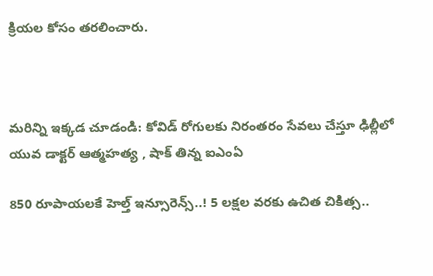క్రియల కోసం తరలించారు.



మరిన్ని ఇక్కడ చూడండి: కోవిడ్ రోగులకు నిరంతరం సేవలు చేస్తూ ఢిల్లీలో యువ డాక్టర్ ఆత్మహత్య , షాక్ తిన్న ఐఎంఏ

850 రూపాయలకే హెల్త్ ఇన్సూరెన్స్..! 5 లక్షల వరకు ఉచిత చికిత్స..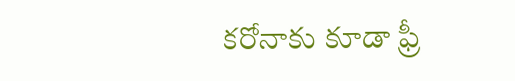కరోనాకు కూడా ఫ్రీ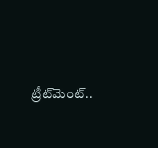ట్రీట్‌మెంట్..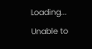Loading...
Unable to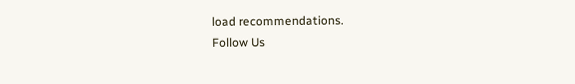load recommendations.
Follow Us